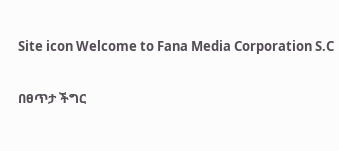Site icon Welcome to Fana Media Corporation S.C

በፀጥታ ችግር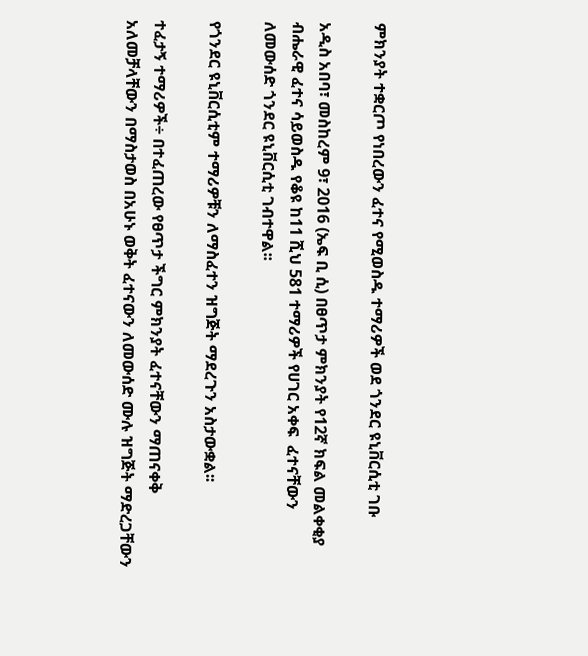ምክንያት ተቋርጦ የነበረውን ፈተና የሚወስዱ ተማሪዎች ወደ ጎንደር ዩኒቨርሲቲ ገቡ

አዲስ አበባ፣ መስከረም 9፣ 2016 (ኤፍ ቢ ሲ) በፀጥታ ምክንያት የ12ኛ ክፍል መልቀቂያ ብሔራዊ ፈተና ሳይወስዱ የቆዩ ከ11 ሺህ 581 ተማሪዎች የሀገር አቀፍ  ፈተናቸውን ለመውሰድ ጎንደር ዩኒቨርሲቲ ገብተዋል፡፡

የጎንደር ዩኒቨርሲቲም ተማሪዎቹን ለማስፈተን ዝግጅት ማደረጉን አስታውቋል፡፡

ተፈታኝ ተማሪዎች÷ በተፈጠረው የፀጥታ ችግር ምክንያት ፈተናቸውን ማጠናቀቅ አለመቻላቸውን በማስታወስ በአሁኑ ወቅት ፈተናውን ለመውሰድ ሙሉ ዝግጅት ማድረጋቸውን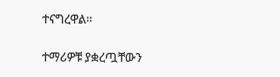ተናግረዋል።

ተማሪዎቹ ያቋረጧቸውን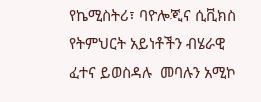የኬሚስትሪ፣ ባዮሎጂና ሲቪክስ የትምህርት አይነቶችን ብሄራዊ  ፈተና ይወስዳሉ  መባሉን አሚኮ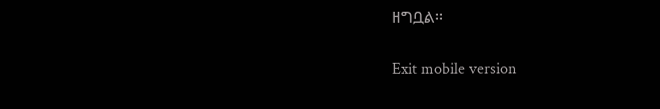ዘግቧል፡፡

Exit mobile version